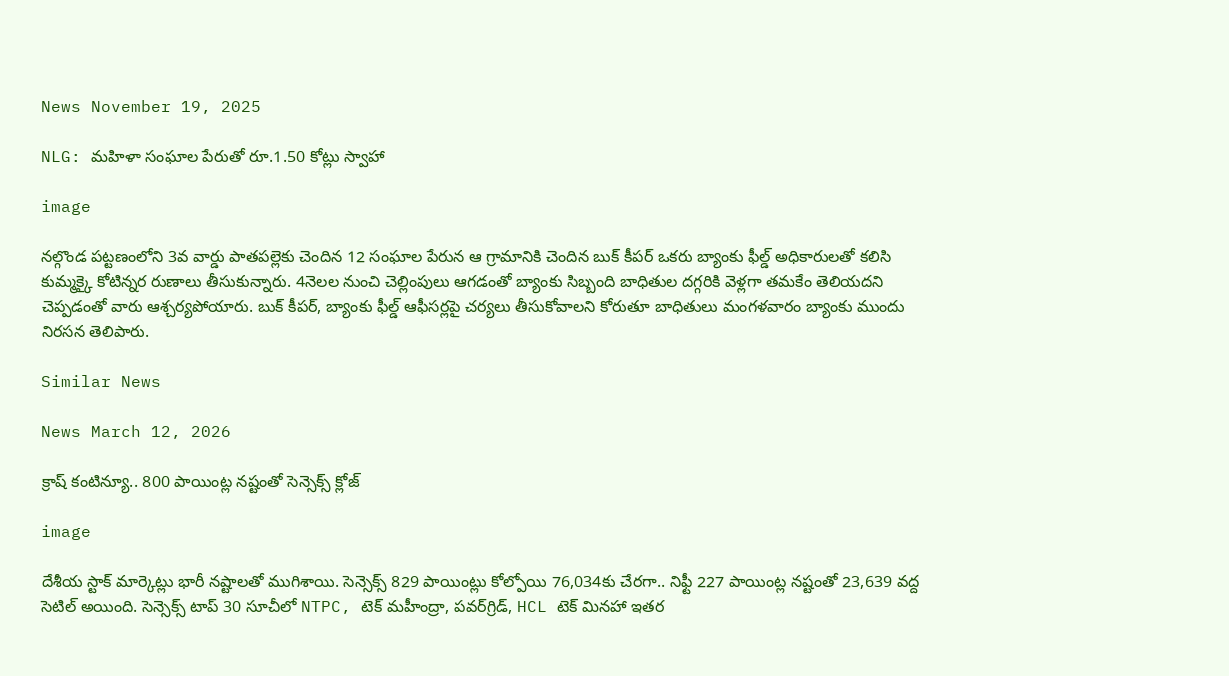News November 19, 2025

NLG: మహిళా సంఘాల పేరుతో రూ.1.50 కోట్లు స్వాహా

image

నల్గొండ పట్టణంలోని 3వ వార్డు పాతపల్లెకు చెందిన 12 సంఘాల పేరున ఆ గ్రామానికి చెందిన బుక్ కీపర్ ఒకరు బ్యాంకు ఫీల్డ్ అధికారులతో కలిసి కుమ్మక్కై కోటిన్నర రుణాలు తీసుకున్నారు. 4నెలల నుంచి చెల్లింపులు ఆగడంతో బ్యాంకు సిబ్బంది బాధితుల దగ్గరికి వెళ్లగా తమకేం తెలియదని చెప్పడంతో వారు ఆశ్చర్యపోయారు. బుక్ కీపర్, బ్యాంకు ఫీల్డ్ ఆఫీసర్లపై చర్యలు తీసుకోవాలని కోరుతూ బాధితులు మంగళవారం బ్యాంకు ముందు నిరసన తెలిపారు.

Similar News

News March 12, 2026

క్రాష్ కంటిన్యూ.. 800 పాయింట్ల నష్టంతో సెన్సెక్స్ క్లోజ్

image

దేశీయ స్టాక్ మార్కెట్లు భారీ నష్టాలతో ముగిశాయి. సెన్సెక్స్ 829 పాయింట్లు కోల్పోయి 76,034కు చేరగా.. నిఫ్టీ 227 పాయింట్ల నష్టంతో 23,639 వద్ద సెటిల్ అయింది. సెన్సెక్స్ టాప్ 30 సూచీలో NTPC, టెక్ మహీంద్రా, పవర్‌గ్రిడ్, HCL టెక్ మినహా ఇతర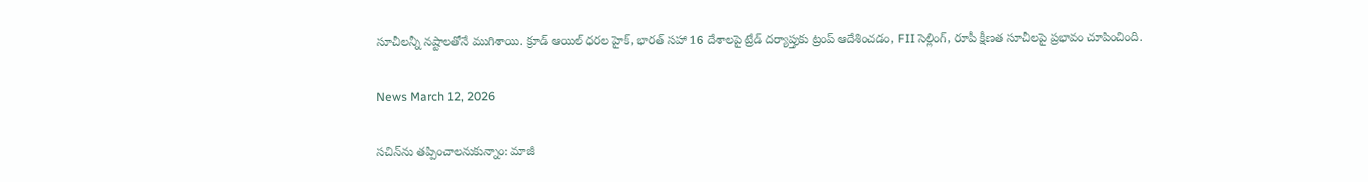సూచీలన్నీ నష్టాలతోనే ముగిశాయి. క్రూడ్ ఆయిల్ ధరల హైక్, భారత్ సహా 16 దేశాలపై ట్రేడ్ దర్యాప్తుకు ట్రంప్ ఆదేశించడం, FII సెల్లింగ్, రూపీ క్షీణత సూచీలపై ప్రభావం చూపించింది.

News March 12, 2026

సచిన్‌ను తప్పించాలనుకున్నాం: మాజీ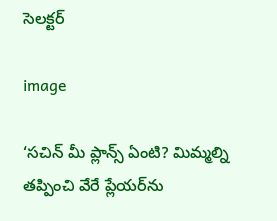సెలక్టర్

image

‘సచిన్ మీ ప్లాన్స్ ఏంటి? మిమ్మల్ని తప్పించి వేరే ప్లేయర్‌ను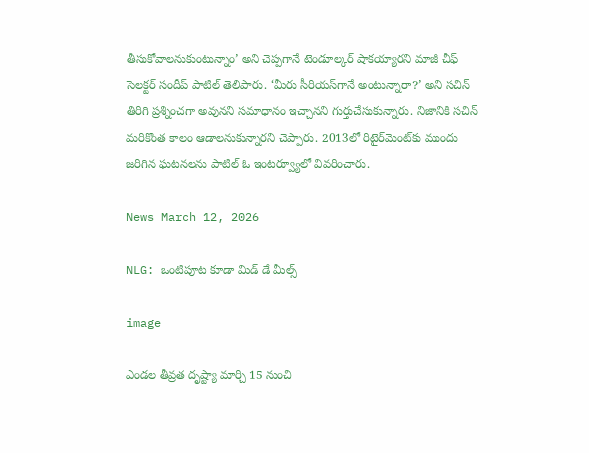తీసుకోవాలనుకుంటున్నాం’ అని చెప్పగానే టెండూల్కర్ షాకయ్యారని మాజీ చీఫ్ సెలక్టర్ సందీప్ పాటిల్ తెలిపారు. ‘మీరు సీరియస్‌గానే అంటున్నారా?’ అని సచిన్ తిరిగి ప్రశ్నించగా అవునని సమాధానం ఇచ్చానని గుర్తుచేసుకున్నారు. నిజానికి సచిన్ మరికొంత కాలం ఆడాలనుకున్నారని చెప్పారు. 2013లో రిటైర్‌మెంట్‌కు ముందు జరిగిన ఘటనలను పాటిల్ ఓ ఇంటర్వ్యూలో వివరించారు.

News March 12, 2026

NLG: ఒంటిపూట కూడా మిడ్ డే మీల్స్

image

ఎండల తీవ్రత దృష్ట్యా మార్చి 15 నుంచి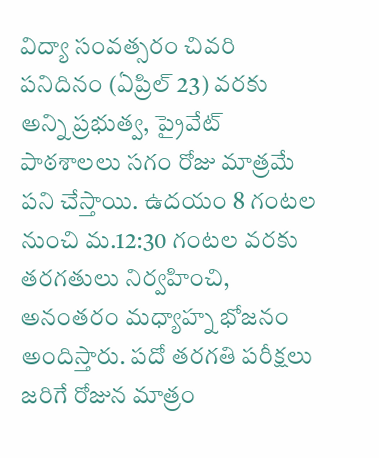విద్యా సంవత్సరం చివరి పనిదినం (ఏప్రిల్ 23) వరకు అన్ని ప్రభుత్వ, ప్రైవేట్ పాఠశాలలు సగం రోజు మాత్రమే పని చేస్తాయి. ఉదయం 8 గంటల నుంచి మ.12:30 గంటల వరకు తరగతులు నిర్వహించి, అనంతరం మధ్యాహ్న భోజనం అందిస్తారు. పదో తరగతి పరీక్షలు జరిగే రోజున మాత్రం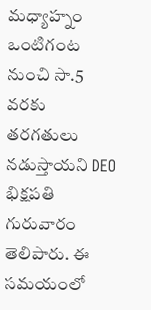మధ్యాహ్నం ఒంటిగంట నుంచి సా.5 వరకు తరగతులు నడుస్తాయని DEO భిక్షపతి గురువారం తెలిపారు. ఈ సమయంలో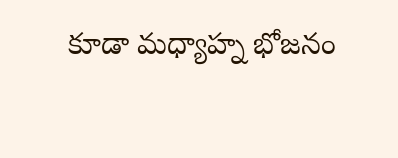కూడా మధ్యాహ్న భోజనం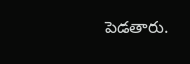పెడతారు.